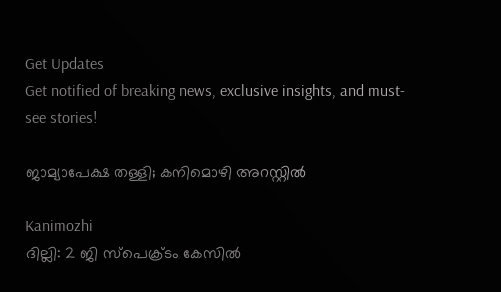Get Updates
Get notified of breaking news, exclusive insights, and must-see stories!

ജാമ്യാപേക്ഷ തള്ളി; കനിമൊഴി അറസ്റ്റില്‍

Kanimozhi
ദില്ലി: 2 ജി സ്‌പെക്ര്‌ടം കേസില്‍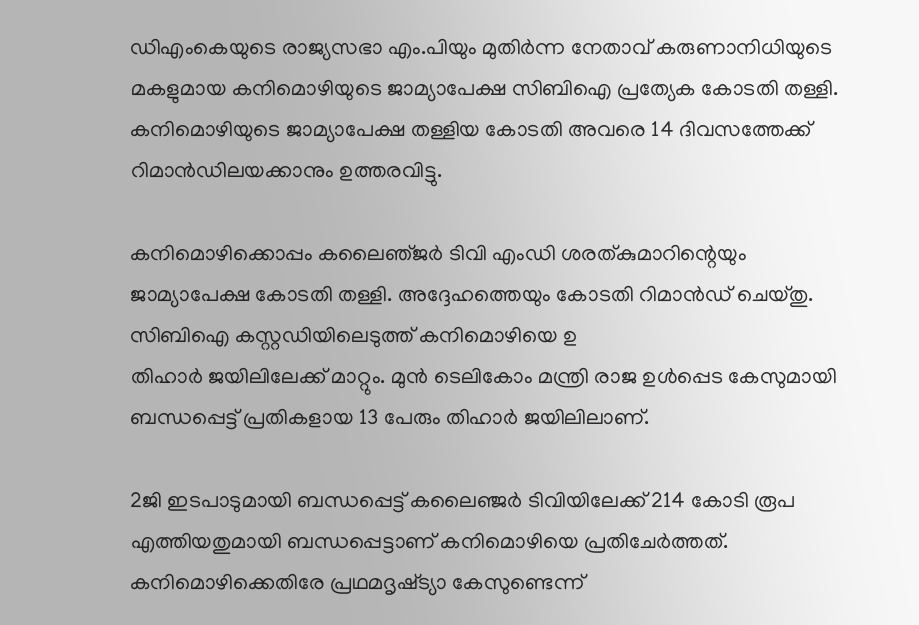ഡിഎംകെയുടെ രാജ്യസഭാ എം.പിയും മുതിര്‍ന്ന നേതാവ്‌ കരുണാനിധിയുടെ മകളുമായ കനിമൊഴിയുടെ ജാമ്യാപേക്ഷ സിബിഐ പ്രത്യേക കോടതി തള്ളി. കനിമൊഴിയുടെ ജാമ്യാപേക്ഷ തള്ളിയ കോടതി അവരെ 14 ദിവസത്തേക്ക്‌ റിമാന്‍ഡിലയക്കാനും ഉത്തരവിട്ടു.

കനിമൊഴിക്കൊപ്പം കലൈഞ്‌ജര്‍ ടിവി എംഡി ശരത്‌കുമാറിന്റെയും ജാമ്യാപേക്ഷ കോടതി തള്ളി. അദ്ദേഹത്തെയും കോടതി റിമാന്‍ഡ്‌ ചെയ്‌തു. സിബിഐ കസ്റ്റഡിയിലെടുത്ത് കനിമൊഴിയെ ഉ
തിഹാര്‍ ജയിലിലേക്ക് മാറ്റും. മുന്‍ ടെലികോം മന്ത്രി രാജ ഉള്‍പ്പെട കേസുമായി ബന്ധപ്പെട്ട് പ്രതികളായ 13 പേരും തിഹാര്‍ ജയിലിലാണ്.

2ജി ഇടപാടുമായി ബന്ധപ്പെട്ട് കലൈഞ്ജര്‍ ടിവിയിലേക്ക് 214 കോടി രൂപ എത്തിയതുമായി ബന്ധപ്പെട്ടാണ് കനിമൊഴിയെ പ്രതിചേര്‍ത്തത്. കനിമൊഴിക്കെതിരേ പ്രഥമദൃഷ്‌ട്യാ കേസുണ്ടെന്ന്‌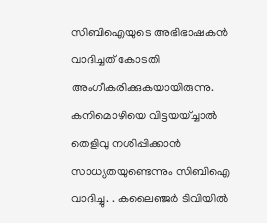സിബിഐയുടെ അഭിഭാഷകന്‍ വാദിച്ചത്‌ കോടതി അംഗീകരിക്കുകയായിരുന്നു. കനിമൊഴിയെ വിട്ടയയ്‌ച്ചാല്‍ തെളിവു നശിപ്പിക്കാന്‍ സാധ്യതയുണ്ടെന്നും സിബിഐ വാദിച്ചു. . കലൈഞ്ജര്‍ ടിവിയില്‍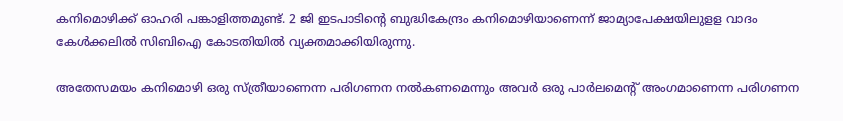കനിമൊഴിക്ക് ഓഹരി പങ്കാളിത്തമുണ്ട്. 2 ജി ഇടപാടിന്റെ ബുദ്ധികേന്ദ്രം കനിമൊഴിയാണെന്ന് ജാമ്യാപേക്ഷയിലുളള വാദം കേള്‍ക്കലില്‍ സിബിഐ കോടതിയില്‍ വ്യക്തമാക്കിയിരുന്നു.

അതേസമയം കനിമൊഴി ഒരു സ്‌ത്രീയാണെന്ന പരിഗണന നല്‍കണമെന്നും അവര്‍ ഒരു പാര്‍ലമെന്റ്‌ അംഗമാണെന്ന പരിഗണന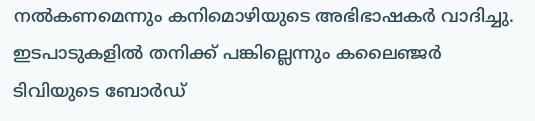നല്‍കണമെന്നും കനിമൊഴിയുടെ അഭിഭാഷകര്‍ വാദിച്ചു. ഇടപാടുകളില്‍ തനിക്ക് പങ്കില്ലെന്നും കലൈഞ്ജര്‍ ടിവിയുടെ ബോര്‍ഡ്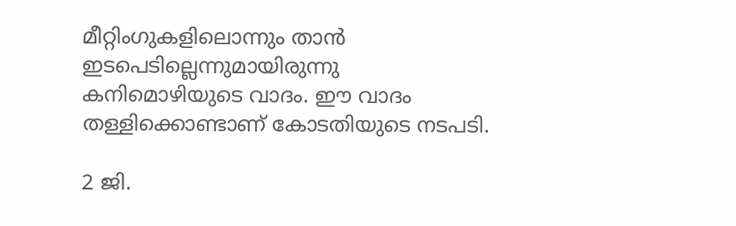മീറ്റിംഗുകളിലൊന്നും താന്‍ ഇടപെടില്ലെന്നുമായിരുന്നു കനിമൊഴിയുടെ വാദം. ഈ വാദം തള്ളിക്കൊണ്ടാണ് കോടതിയുടെ നടപടി.

2 ജി.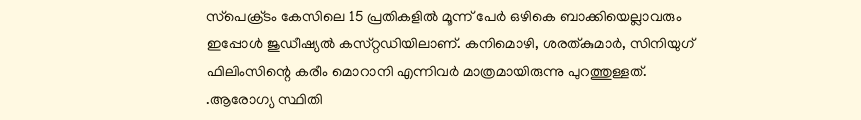സ്‌പെക്ര്‌ടം കേസിലെ 15 പ്രതികളില്‍ മൂന്ന്‌ പേര്‍ ഒഴികെ ബാക്കിയെല്ലാവരും ഇപ്പോള്‍ ജുഡീഷ്യല്‍ കസ്‌റ്റഡിയിലാണ്‌. കനിമൊഴി, ശരത്‌കുമാര്‍, സിനിയുഗ്‌ ഫിലിംസിന്റെ കരീം മൊറാനി എന്നിവര്‍ മാത്രമായിരുന്നു പുറത്തുള്ളത്‌. .ആരോഗ്യ സ്ഥിതി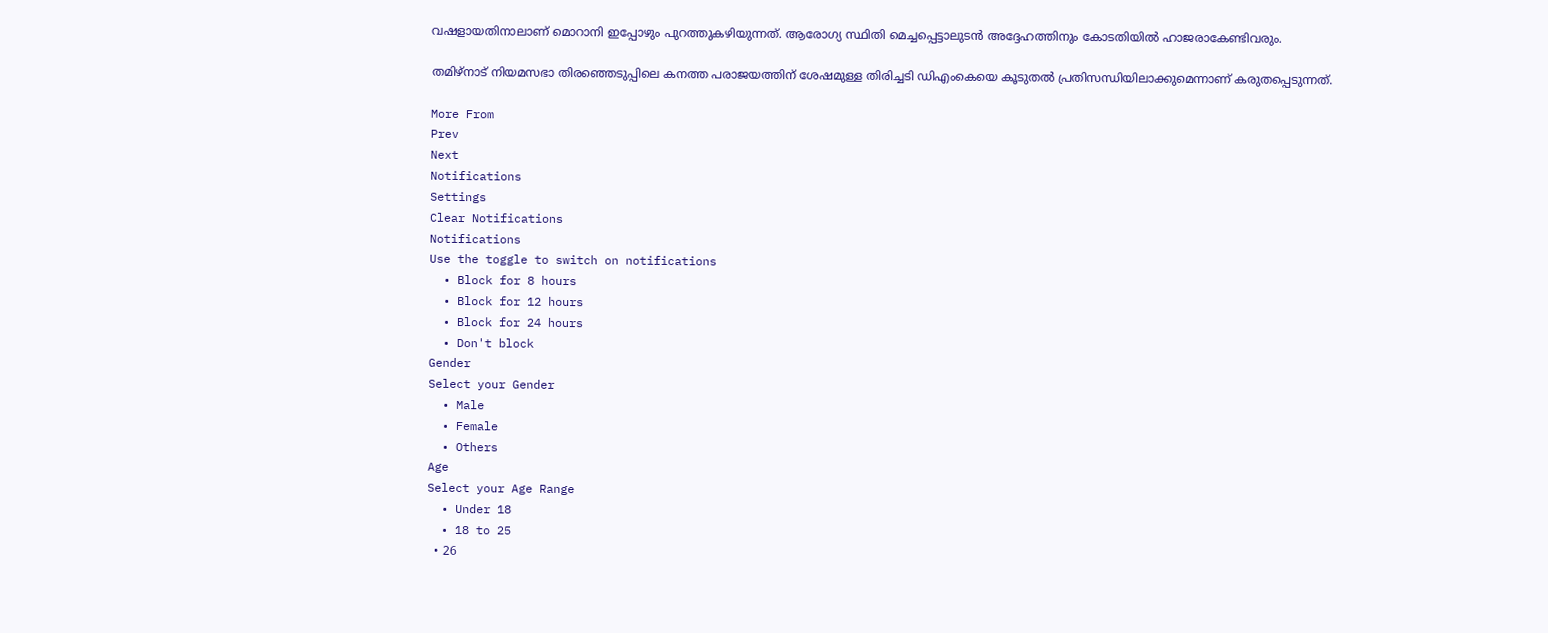വഷളായതിനാലാണ് മൊറാനി ഇപ്പോഴും പുറത്തുകഴിയുന്നത്. ആരോഗ്യ സ്ഥിതി മെച്ചപ്പെട്ടാലുടന്‍ അദ്ദേഹത്തിനും കോടതിയില്‍ ഹാജരാകേണ്ടിവരും.

തമിഴ്‌നാട് നിയമസഭാ തിരഞ്ഞെടുപ്പിലെ കനത്ത പരാജയത്തിന് ശേഷമുള്ള തിരിച്ചടി ഡിഎംകെയെ കൂടുതല്‍ പ്രതിസന്ധിയിലാക്കുമെന്നാണ് കരുതപ്പെടുന്നത്.

More From
Prev
Next
Notifications
Settings
Clear Notifications
Notifications
Use the toggle to switch on notifications
  • Block for 8 hours
  • Block for 12 hours
  • Block for 24 hours
  • Don't block
Gender
Select your Gender
  • Male
  • Female
  • Others
Age
Select your Age Range
  • Under 18
  • 18 to 25
  • 26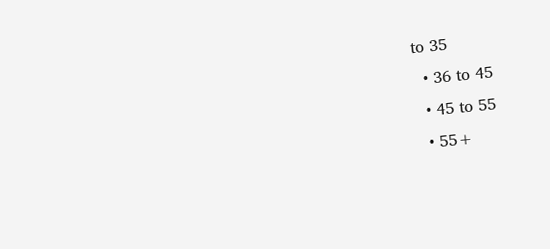to 35
  • 36 to 45
  • 45 to 55
  • 55+